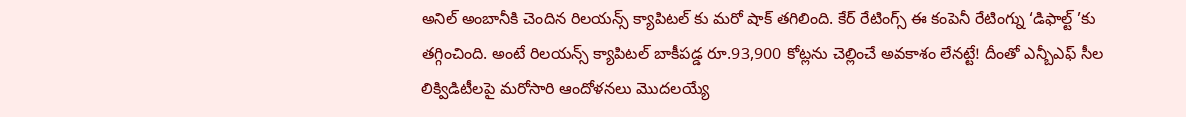అనిల్ అంబానీకి చెందిన రిలయన్స్ క్యాపిటల్ కు మరో షాక్ తగిలింది. కేర్ రేటింగ్స్ ఈ కంపెనీ రేటింగ్ను ‘డిఫాల్ట్ ’కు తగ్గించింది. అంటే రిలయన్స్ క్యాపిటల్ బాకీపడ్డ రూ.93,900 కోట్లను చెల్లించే అవకాశం లేనట్టే! దీంతో ఎన్బీఎఫ్ సీల లిక్విడిటీలపై మరోసారి ఆందోళనలు మొదలయ్యే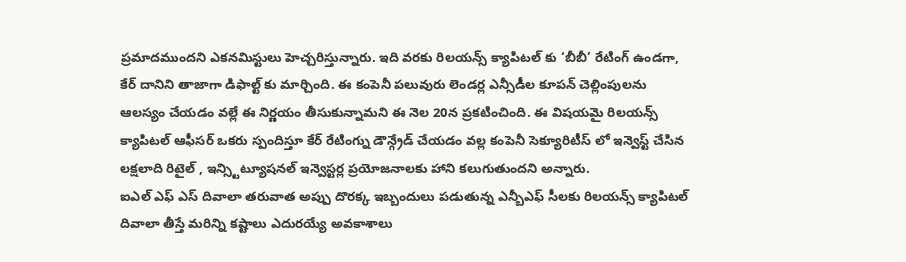ప్రమాదముందని ఎకనమిస్టులు హెచ్చరిస్తున్నారు. ఇది వరకు రిలయన్స్ క్యాపిటల్ కు ‘బీబీ’ రేటింగ్ ఉండగా, కేర్ దానిని తాజాగా డిఫాల్ట్ కు మార్చింది. ఈ కంపెనీ పలువురు లెండర్ల ఎన్సీడీల కూపన్ చెల్లింపులను ఆలస్యం చేయడం వల్లే ఈ నిర్ణయం తీసుకున్నామని ఈ నెల 20న ప్రకటించింది. ఈ విషయమై రిలయన్స్ క్యాపిటల్ ఆఫీసర్ ఒకరు స్పందిస్తూ కేర్ రేటింగ్ను డౌన్గ్రేడ్ చేయడం వల్ల కంపెనీ సెక్యూరిటీస్ లో ఇన్వెస్ట్ చేసిన లక్షలాది రిటైల్ , ఇన్స్టిట్యూషనల్ ఇన్వెస్టర్ల ప్రయోజనాలకు హాని కలుగుతుందని అన్నారు.
ఐఎల్ ఎఫ్ ఎస్ దివాలా తరువాత అప్పు దొరక్క ఇబ్బందులు పడుతున్న ఎన్బీఎఫ్ సీలకు రిలయన్స్ క్యాపిటల్ దివాలా తీస్తే మరిన్ని కష్టాలు ఎదురయ్యే అవకాశాలు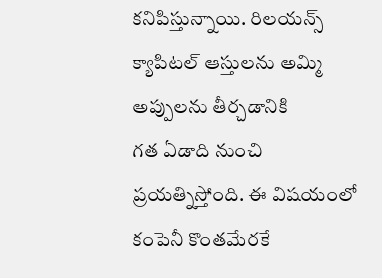కనిపిస్తున్నాయి. రిలయన్స్ క్యాపిటల్ ఆస్తులను అమ్మి అప్పులను తీర్చడానికి
గత ఏడాది నుంచి ప్రయత్నిస్తోంది. ఈ విషయంలో కంపెనీ కొంతమేరకే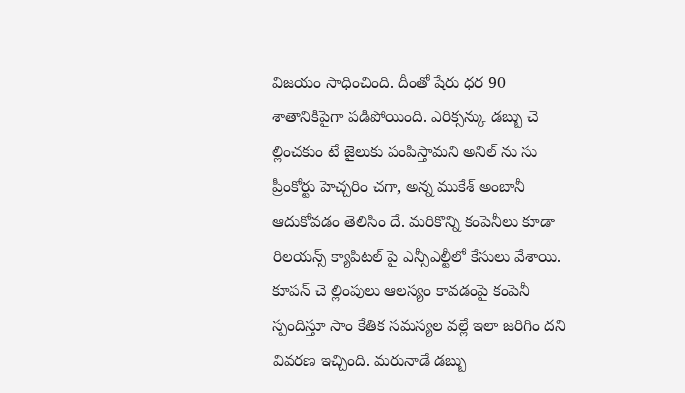విజయం సాధించింది. దీంతో షేరు ధర 90 శాతానికిపైగా పడిపోయింది. ఎరిక్సన్కు డబ్బు చె ల్లించకుం టే జైలుకు పంపిస్తామని అనిల్ ను సు ప్రీంకోర్టు హెచ్చరిం చగా, అన్న ముకేశ్ అంబానీ ఆదుకోవడం తెలిసిం దే. మరికొన్ని కంపెనీలు కూడా రిలయన్స్ క్యాపిటల్ పై ఎన్సీఎల్టీలో కేసులు వేశాయి. కూపన్ చె ల్లింపులు ఆలస్యం కావడంపై కంపెనీ స్పందిస్తూ సాం కేతిక సమస్యల వల్లే ఇలా జరిగిం దని వివరణ ఇచ్చింది. మరునాడే డబ్బు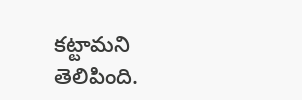కట్టామని తెలిపింది.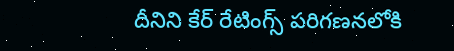దీనిని కేర్ రేటింగ్స్ పరిగణనలోకి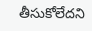తీసుకోలేదని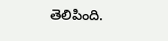తెలిపింది.